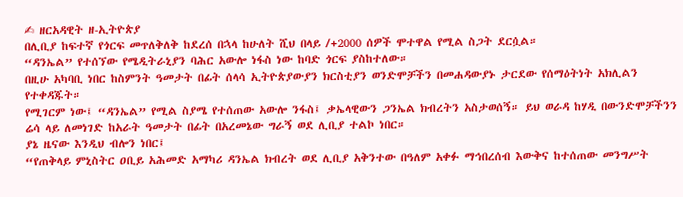✍ ዘርአዳዊት ዘ-ኢትዮጵያ
በሊቢያ ከፍተኛ የጎርፍ መጥለቅለቅ ከደረሰ በኋላ ከሁለት ሺህ በላይ /+2000 ሰዎች ሞተዋል የሚል ስጋት ደርሷል።
“ዳንኤል” የተሰኘው የሜዲትራኒያን ባሕር አውሎ ነፋስ ነው ከባድ ጎርፍ ያስከተለው።
በዚሁ አካባቢ ነበር ከስምንት ዓመታት በፊት ሰላሳ ኢትዮጵያውያን ክርስቲያን ወንድሞቻችን በመሐዳውያኑ ታርደው የሰማዕትነት አክሊልን የተቀዳጁት።
የሚገርም ነው፤ “ዳንኤል” የሚል ስያሜ የተሰጠው አውሎ ንፋስ፤ ቃኤላዊውን ጋንኤል ክብረትን አስታወሰኝ። ይህ ወራዳ ከሃዲ በውንድሞቻችንን ሬሳ ላይ ለመነገድ ከአራት ዓመታት በፊት በአረመኔው ግራኝ ወደ ሊቢያ ተልኮ ነበር።
ያኔ ዜናው እንዲህ ብሎን ነበር፤
“የጠቅላይ ምኒስትር ዐቢይ አሕመድ አማካሪ ዳንኤል ክብረት ወደ ሊቢያ አቅንተው በዓለም አቀፉ ማኅበረሰብ እውቅና ከተሰጠው መንግሥት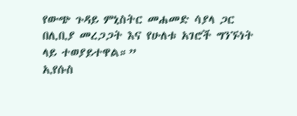የውጭ ጉዳይ ምኒስትር መሐመድ ሳያላ ጋር በሊቢያ መረጋጋት እና የሁለቱ አገሮች ግንኙነት ላይ ተወያይተዋል።”
ኢየሱስ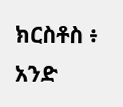ክርስቶስ ፥ አንድ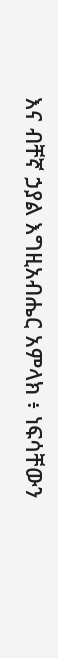እና ብቸኛ ኃያል እግዚአብሔር አምላክ ፥ ነፍሳቸውን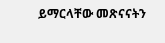ይማርላቸው መጽናናትን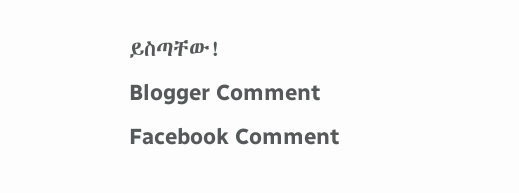ይስጣቸው!
Blogger Comment
Facebook Comment